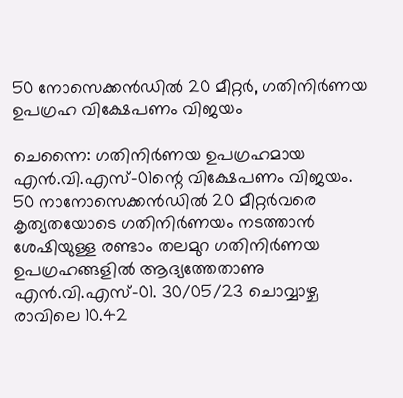50 നോസെക്കന്‍ഡില്‍ 20 മീറ്റര്‍, ഗതിനിര്‍ണയ ഉപഗ്രഹ വിക്ഷേപണം വിജയം

ചെന്നൈ: ഗതിനിര്‍ണയ ഉപഗ്രഹമായ എന്‍.വി.എസ്-01ന്റെ വിക്ഷേപണം വിജയം. 50 നാനോസെക്കന്‍ഡില്‍ 20 മീറ്റര്‍വരെ കൃത്യതയോടെ ഗതിനിര്‍ണയം നടത്താന്‍ ശേഷിയുള്ള രണ്ടാം തലമുറ ഗതിനിര്‍ണയ ഉപഗ്രഹങ്ങളില്‍ ആദ്യത്തേതാണു എന്‍.വി.എസ്-01. 30/05/23 ചൊവ്വാഴ്ച രാവിലെ 10.42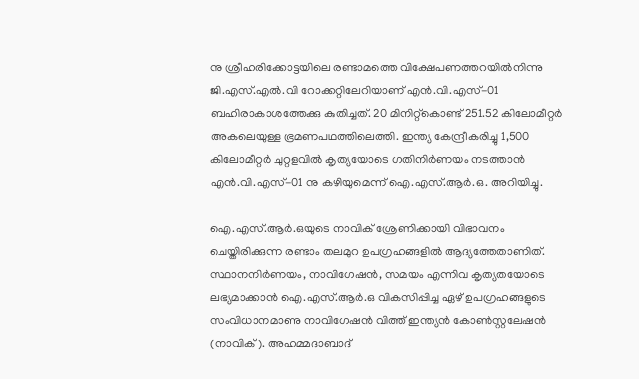നു ശ്രീഹരിക്കോട്ടയിലെ രണ്ടാമത്തെ വിക്ഷേപണത്തറയില്‍നിന്നു ജി.എസ്.എല്‍.വി റോക്കറ്റിലേറിയാണ് എന്‍.വി.എസ്-01 ബഹിരാകാശത്തേക്കു കുതിച്ചത്. 20 മിനിറ്റ്കൊണ്ട് 251.52 കിലോമീറ്റര്‍ അകലെയുള്ള ഭ്രമണപഥത്തിലെത്തി. ഇന്ത്യ കേന്ദ്രീകരിച്ചു 1,500 കിലോമീറ്റര്‍ ചുറ്റളവില്‍ കൃത്യയോടെ ഗതിനിര്‍ണയം നടത്താന്‍ എന്‍.വി.എസ്-01 നു കഴിയുമെന്ന് ഐ.എസ്.ആര്‍.ഒ. അറിയിച്ചു.

ഐ.എസ്.ആര്‍.ഒയുടെ നാവിക് ശ്രേണിക്കായി വിഭാവനം ചെയ്തിരിക്കുന്ന രണ്ടാം തലമുറ ഉപഗ്രഹങ്ങളില്‍ ആദ്യത്തേതാണിത്. സ്ഥാനനിര്‍ണയം, നാവിഗേഷന്‍, സമയം എന്നിവ കൃത്യതയോടെ ലഭ്യമാക്കാന്‍ ഐ.എസ്.ആര്‍.ഒ വികസിപ്പിച്ച ഏഴ് ഉപഗ്രഹങ്ങളുടെ സംവിധാനമാണു നാവിഗേഷന്‍ വിത്ത് ഇന്ത്യന്‍ കോണ്‍സ്റ്റലേഷന്‍ (നാവിക്). അഹമ്മദാബാദ്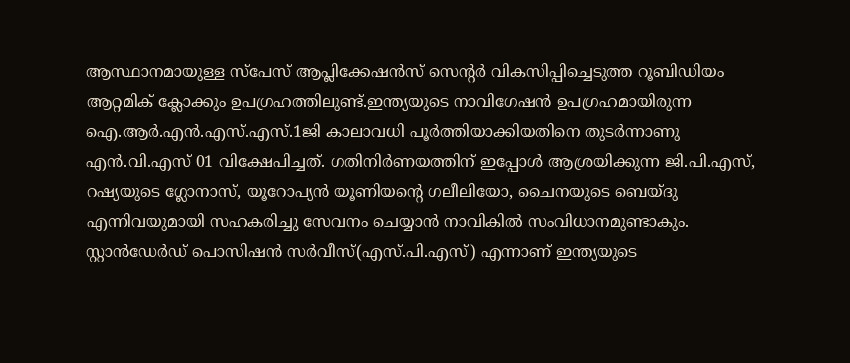ആസ്ഥാനമായുള്ള സ്പേസ് ആപ്ലിക്കേഷന്‍സ് സെന്റര്‍ വികസിപ്പിച്ചെടുത്ത റൂബിഡിയം ആറ്റമിക് ക്ലോക്കും ഉപഗ്രഹത്തിലുണ്ട്.ഇന്ത്യയുടെ നാവിഗേഷന്‍ ഉപഗ്രഹമായിരുന്ന ഐ.ആര്‍.എന്‍.എസ്.എസ്.1ജി കാലാവധി പൂര്‍ത്തിയാക്കിയതിനെ തുടര്‍ന്നാണു എന്‍.വി.എസ് 01 വിക്ഷേപിച്ചത്. ഗതിനിര്‍ണയത്തിന് ഇപ്പോള്‍ ആശ്രയിക്കുന്ന ജി.പി.എസ്, റഷ്യയുടെ ഗ്ലോനാസ്, യൂറോപ്യന്‍ യൂണിയന്റെ ഗലീലിയോ, ചൈനയുടെ ബെയ്ദു എന്നിവയുമായി സഹകരിച്ചു സേവനം ചെയ്യാന്‍ നാവികില്‍ സംവിധാനമുണ്ടാകും. സ്റ്റാന്‍ഡേര്‍ഡ് പൊസിഷന്‍ സര്‍വീസ്(എസ്.പി.എസ്) എന്നാണ് ഇന്ത്യയുടെ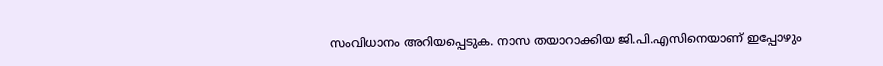സംവിധാനം അറിയപ്പെടുക. നാസ തയാറാക്കിയ ജി.പി.എസിനെയാണ് ഇപ്പോഴും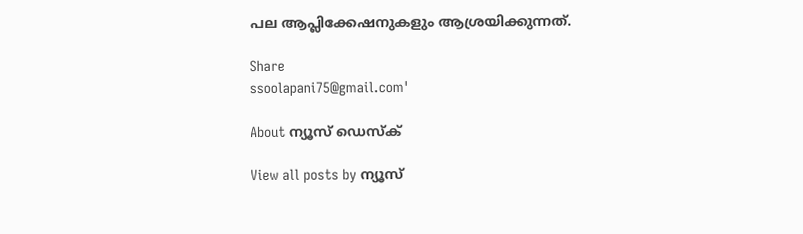പല ആപ്ലിക്കേഷനുകളും ആശ്രയിക്കുന്നത്.

Share
ssoolapani75@gmail.com'

About ന്യൂസ് ഡെസ്ക്

View all posts by ന്യൂസ്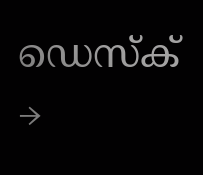ഡെസ്ക് →